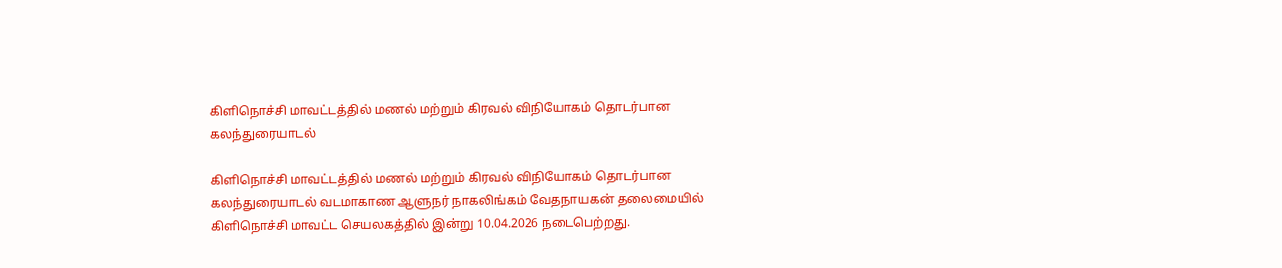கிளிநொச்சி மாவட்டத்தில் மணல் மற்றும் கிரவல் விநியோகம் தொடர்பான கலந்துரையாடல்

கிளிநொச்சி மாவட்டத்தில் மணல் மற்றும் கிரவல் விநியோகம் தொடர்பான கலந்துரையாடல் வடமாகாண ஆளுநர் நாகலிங்கம் வேதநாயகன் தலைமையில் கிளிநொச்சி மாவட்ட செயலகத்தில் இன்று 10.04.2026 நடைபெற்றது.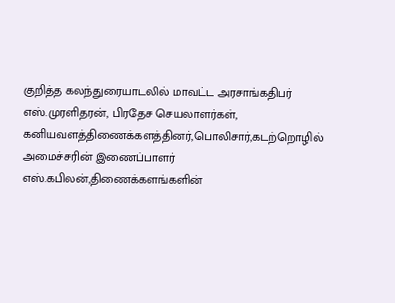குறித்த கலந்துரையாடலில் மாவட்ட அரசாங்கதிபர் எஸ்.முரளிதரன், பிரதேச செயலாளர்கள், கனியவளத்திணைக்களத்தினர்,பொலிசார்,கடற்றொழில் அமைச்சரின் இணைப்பாளர் எஸ்.கபிலன்,திணைக்களங்களின்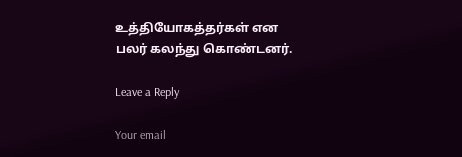உத்தியோகத்தர்கள் என பலர் கலந்து கொண்டனர்.

Leave a Reply

Your email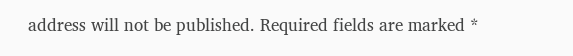address will not be published. Required fields are marked *